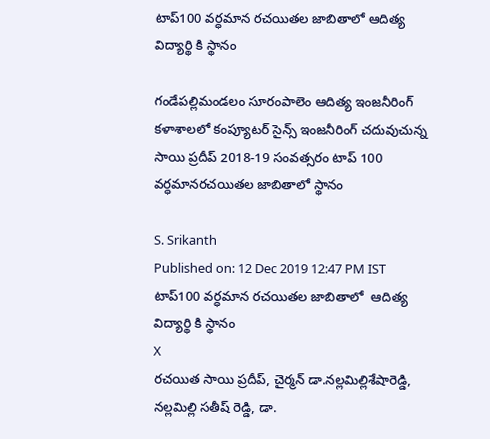టాప్100 వర్ధమాన రచయితల జాబితాలో ఆదిత్య విద్యార్థి కి స్థానం

గండేపల్లిమండలం సూరంపాలెం ఆదిత్య ఇంజనీరింగ్ కళాశాలలో కంప్యూటర్ సైన్స్ ఇంజనీరింగ్ చదువుచున్న సాయి ప్రదీప్ 2018-19 సంవత్సరం టాప్ 100 వర్ధమానరచయితల జాబితాలో స్థానం

S. Srikanth
Published on: 12 Dec 2019 12:47 PM IST
టాప్100 వర్ధమాన రచయితల జాబితాలో  ఆదిత్య విద్యార్థి కి స్థానం
X
రచయిత సాయి ప్రదీప్, చైర్మన్ డా.నల్లమిల్లిశేషారెడ్డి, నల్లమిల్లి సతీష్ రెడ్డి, డా.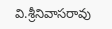వి.శ్రీనివాసరావు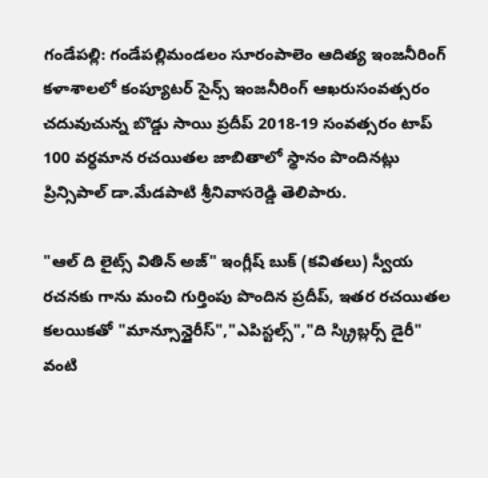గండేపల్లి: గండేపల్లిమండలం సూరంపాలెం ఆదిత్య ఇంజనీరింగ్ కళాశాలలో కంప్యూటర్ సైన్స్ ఇంజనీరింగ్ ఆఖరుసంవత్సరం చదువుచున్న బొడ్డు సాయి ప్రదీప్ 2018-19 సంవత్సరం టాప్ 100 వర్ధమాన రచయితల జాబితాలో స్థానం పొందినట్లు ప్రిన్సిపాల్ డా.మేడపాటి శ్రీనివాసరెడ్డి తెలిపారు.

"ఆల్ ది లైట్స్ వితిన్ అజ్" ఇంగ్లీష్ బుక్ (కవితలు) స్వీయ రచనకు గాను మంచి గుర్తింపు పొందిన ప్రదీప్, ఇతర రచయితల కలయికతో "మాన్సూన్డైరీస్","ఎపిస్టల్స్","ది స్క్రిబ్లర్స్ డైరీ" వంటి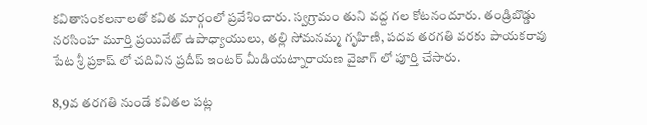కవితాసంకలనాలతో కవిత మార్గంలో ప్రవేశించారు. స్వగ్రామం తుని వద్ద గల కోటనందూరు. తండ్రిబొడ్డు నరసింహ మూర్తి ప్రయివేట్ ఉపాధ్యాయులు, తల్లి సోమనమ్మ గృహిణి, పదవ తరగతి వరకు పాయకరావు పేట శ్రీ ప్రకాష్ లో చదివిన ప్రదీప్ ఇంటర్ మీడియట్నారాయణ వైజాగ్ లో పూర్తి చేసారు.

8,9వ తరగతి నుండే కవితల పట్ల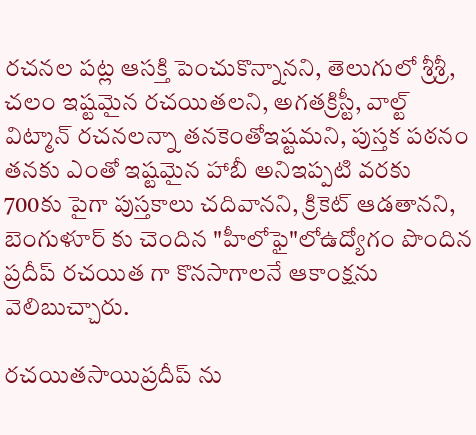రచనల పట్ల ఆసక్తి పెంచుకొన్నానని, తెలుగులో శ్రీశ్రీ, చలం ఇష్టమైన రచయితలని, అగతక్రిస్టీ, వాల్ట్ విట్మాన్ రచనలన్నా తనకెంతోఇష్టమని, పుస్తక పఠనం తనకు ఎంతో ఇష్టమైన హాబీ అనిఇప్పటి వరకు 700కు పైగా పుస్తకాలు చదివానని, క్రికెట్ ఆడతానని, బెంగుళూర్ కు చెందిన "హీలోఫై"లోఉద్యోగం పొందిన ప్రదీప్ రచయిత గా కొనసాగాలనే ఆకాంక్షను వెలిబుచ్చారు.

రచయితసాయిప్రదీప్ ను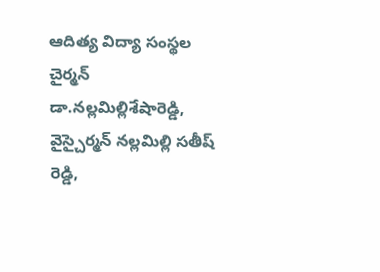ఆదిత్య విద్యా సంస్థల చైర్మన్ డా.నల్లమిల్లిశేషారెడ్డి, వైస్చైర్మన్ నల్లమిల్లి సతీష్ రెడ్డి,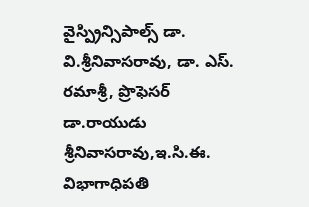వైస్ప్రిన్సిపాల్స్ డా. వి.శ్రీనివాసరావు, డా. ఎస్. రమాశ్రీ, ప్రొఫెసర్ డా.రాయుడు శ్రీనివాసరావు,ఇ.సి.ఈ. విభాగాధిపతి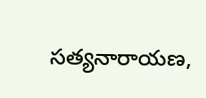సత్యనారాయణ,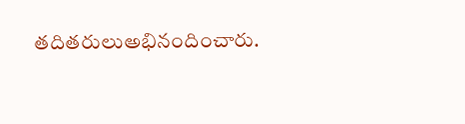తదితరులుఅభినందించారు.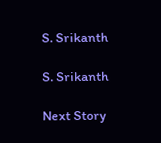S. Srikanth

S. Srikanth

Next Story